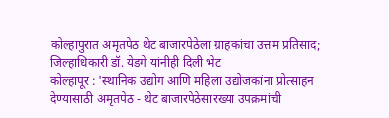कोल्हापुरात अमृतपेठ थेट बाजारपेठेला ग्राहकांचा उत्तम प्रतिसाद; जिल्हाधिकारी डॉ. येडगे यांनीही दिली भेट
कोल्हापूर : 'स्थानिक उद्योग आणि महिला उद्योजकांना प्रोत्साहन देण्यासाठी अमृतपेठ - थेट बाजारपेठेसारख्या उपक्रमांची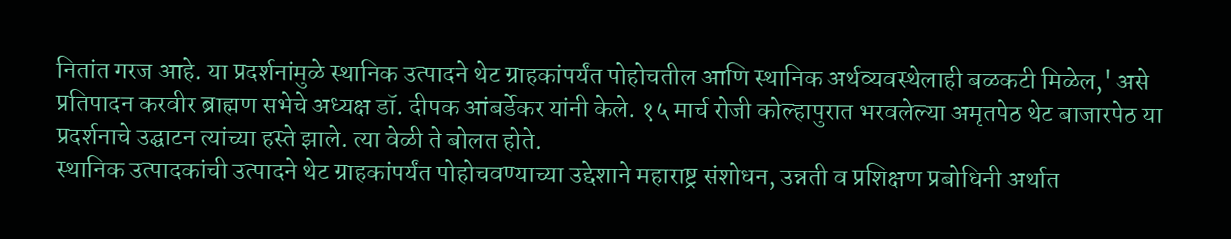नितांत गरज आहे. या प्रदर्शनांमुळे स्थानिक उत्पादने थेट ग्राहकांपर्यंत पोहोचतील आणि स्थानिक अर्थव्यवस्थेलाही बळकटी मिळेल,' असे प्रतिपादन करवीर ब्राह्मण सभेचे अध्यक्ष डॉ. दीपक आंबर्डेकर यांनी केले. १५ मार्च रोजी कोल्हापुरात भरवलेल्या अमृतपेठ थेट बाजारपेठ या प्रदर्शनाचे उद्घाटन त्यांच्या हस्ते झाले. त्या वेळी ते बोलत होते.
स्थानिक उत्पादकांची उत्पादने थेट ग्राहकांपर्यंत पोहोचवण्याच्या उद्देशाने महाराष्ट्र संशोधन, उन्नती व प्रशिक्षण प्रबोधिनी अर्थात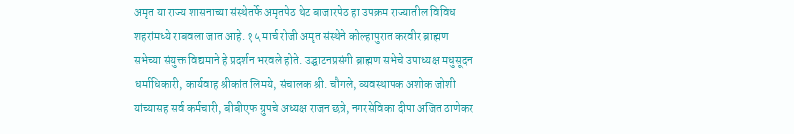अमृत या राज्य शासनाच्या संस्थेतर्फे अमृतपेठ थेट बाजारपेठ हा उपक्रम राज्यातील विविध शहरांमध्ये राबवला जात आहे. १५ मार्च रोजी अमृत संस्थेने कोल्हापुरात करवीर ब्राह्मण सभेच्या संयुक्त विद्यमाने हे प्रदर्शन भरवले होते. उद्घाटनप्रसंगी ब्राह्मण सभेचे उपाध्यक्ष मधुसूदन धर्माधिकारी, कार्यवाह श्रीकांत लिमये, संचालक श्री. चौगले, व्यवस्थापक अशोक जोशी यांच्यासह सर्व कर्मचारी, बीबीएफ ग्रुपचे अध्यक्ष राजन छत्रे, नगरसेविका दीपा अजित ठाणेकर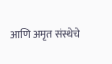आणि अमृत संस्थेचे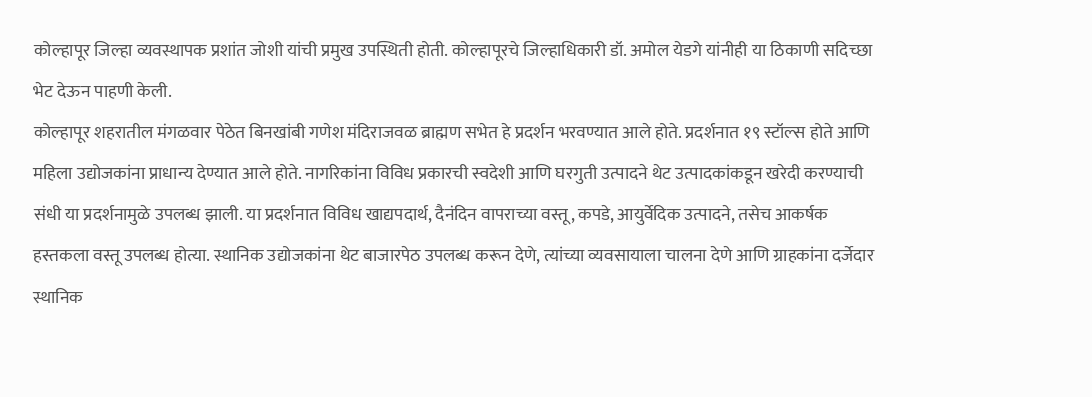कोल्हापूर जिल्हा व्यवस्थापक प्रशांत जोशी यांची प्रमुख उपस्थिती होती. कोल्हापूरचे जिल्हाधिकारी डॉ. अमोल येडगे यांनीही या ठिकाणी सदिच्छा भेट देऊन पाहणी केली.
कोल्हापूर शहरातील मंगळवार पेठेत बिनखांबी गणेश मंदिराजवळ ब्राह्मण सभेत हे प्रदर्शन भरवण्यात आले होते. प्रदर्शनात १९ स्टॉल्स होते आणि महिला उद्योजकांना प्राधान्य देण्यात आले होते. नागरिकांना विविध प्रकारची स्वदेशी आणि घरगुती उत्पादने थेट उत्पादकांकडून खरेदी करण्याची संधी या प्रदर्शनामुळे उपलब्ध झाली. या प्रदर्शनात विविध खाद्यपदार्थ, दैनंदिन वापराच्या वस्तू, कपडे, आयुर्वेदिक उत्पादने, तसेच आकर्षक हस्तकला वस्तू उपलब्ध होत्या. स्थानिक उद्योजकांना थेट बाजारपेठ उपलब्ध करून देणे, त्यांच्या व्यवसायाला चालना देणे आणि ग्राहकांना दर्जेदार स्थानिक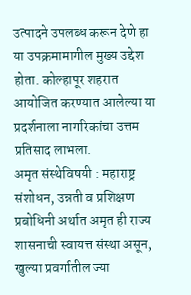उत्पादने उपलब्ध करून देणे हा या उपक्रमामागील मुख्य उद्देश होता. कोल्हापूर शहरात आयोजित करण्यात आलेल्या या प्रदर्शनाला नागरिकांचा उत्तम प्रतिसाद लाभला.
अमृत संस्थेविषयी : महाराष्ट्र संशोधन, उन्नती व प्रशिक्षण प्रबोधिनी अर्थात अमृत ही राज्य शासनाची स्वायत्त संस्था असून, खुल्या प्रवर्गातील ज्या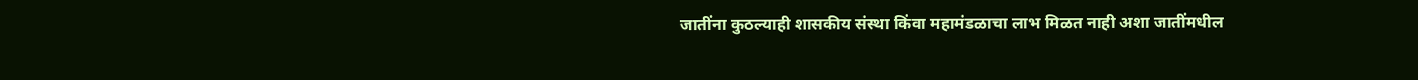जातींना कुठल्याही शासकीय संस्था किंवा महामंडळाचा लाभ मिळत नाही अशा जातींमधील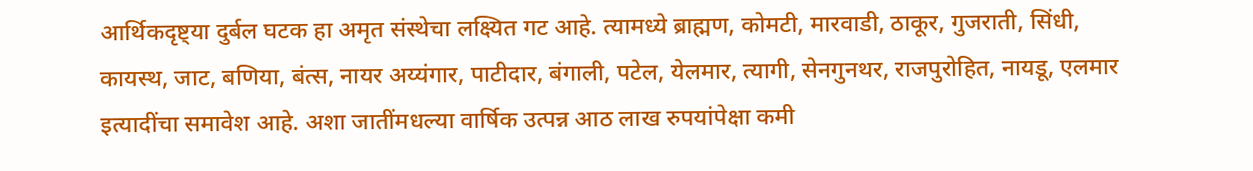आर्थिकदृष्ट्या दुर्बल घटक हा अमृत संस्थेचा लक्ष्यित गट आहे. त्यामध्ये ब्राह्मण, कोमटी, मारवाडी, ठाकूर, गुजराती, सिंधी, कायस्थ, जाट, बणिया, बंत्स, नायर अय्यंगार, पाटीदार, बंगाली, पटेल, येलमार, त्यागी, सेनगुनथर, राजपुरोहित, नायडू, एलमार इत्यादींचा समावेश आहे. अशा जातींमधल्या वार्षिक उत्पन्न आठ लाख रुपयांपेक्षा कमी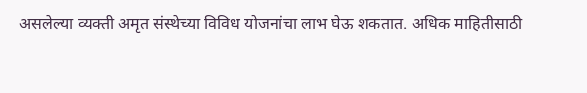असलेल्या व्यक्ती अमृत संस्थेच्या विविध योजनांचा लाभ घेऊ शकतात. अधिक माहितीसाठी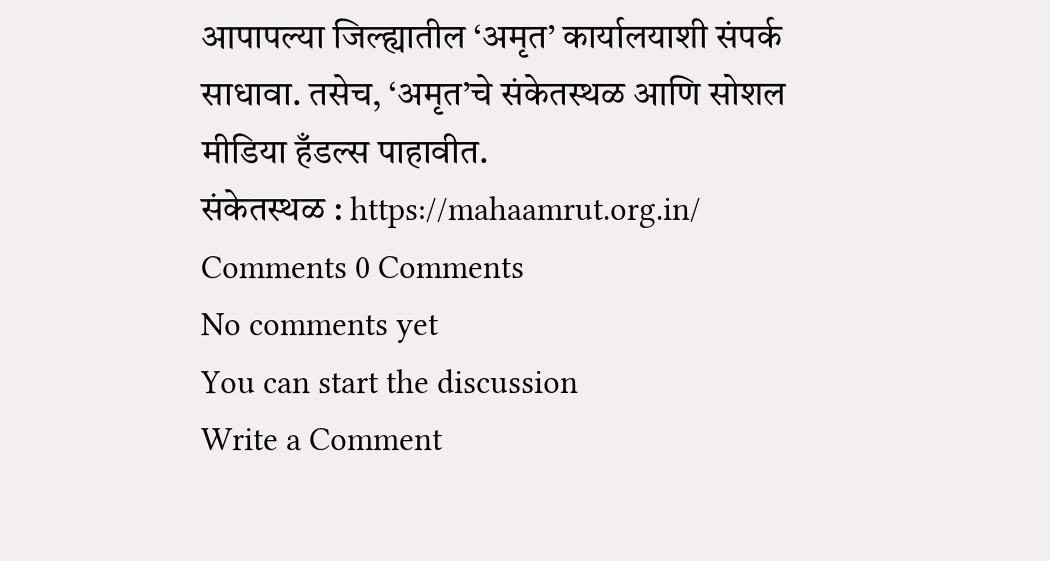आपापल्या जिल्ह्यातील ‘अमृत’ कार्यालयाशी संपर्क साधावा. तसेच, ‘अमृत’चे संकेतस्थळ आणि सोशल मीडिया हँडल्स पाहावीत.
संकेतस्थळ : https://mahaamrut.org.in/
Comments 0 Comments
No comments yet
You can start the discussion
Write a Comment